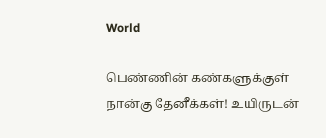World

பெண்ணின் கண்களுக்குள் நான்கு தேனீக்கள்! உயிருடன்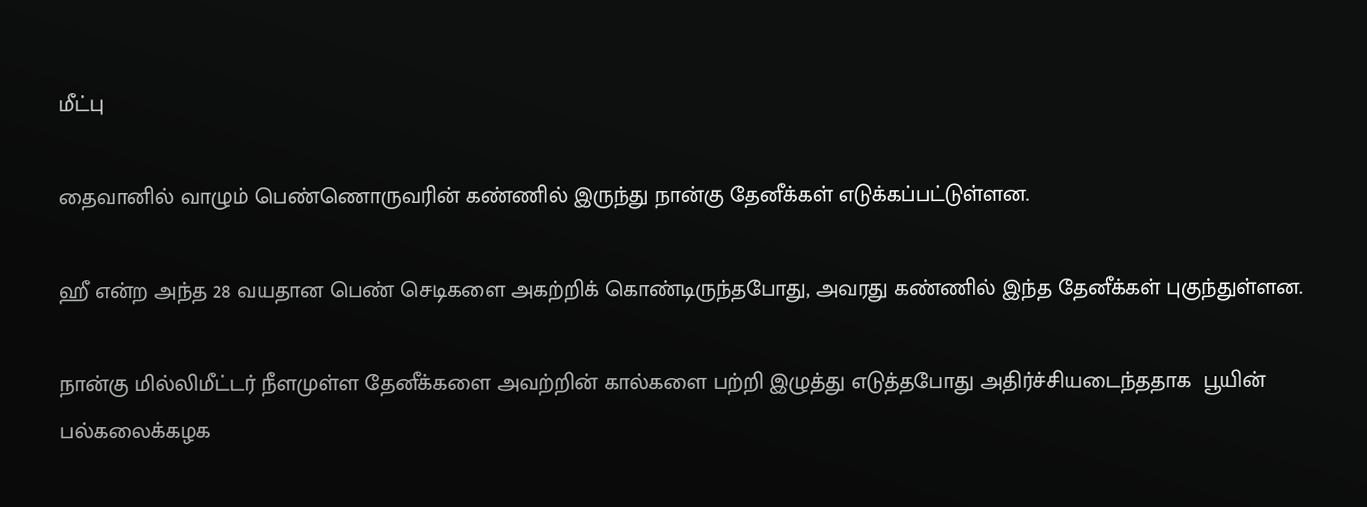மீட்பு

தைவானில் வாழும் பெண்ணொருவரின் கண்ணில் இருந்து நான்கு தேனீக்கள் எடுக்கப்பட்டுள்ளன.

ஹீ என்ற அந்த 28 வயதான பெண் செடிகளை அகற்றிக் கொண்டிருந்தபோது, அவரது கண்ணில் இந்த தேனீக்கள் புகுந்துள்ளன.

நான்கு மில்லிமீட்டர் நீளமுள்ள தேனீக்களை அவற்றின் கால்களை பற்றி இழுத்து எடுத்தபோது அதிர்ச்சியடைந்ததாக  பூயின் பல்கலைக்கழக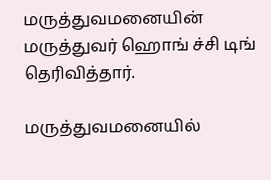மருத்துவமனையின் மருத்துவர் ஹொங் ச்சி டிங்   தெரிவித்தார்.

மருத்துவமனையில்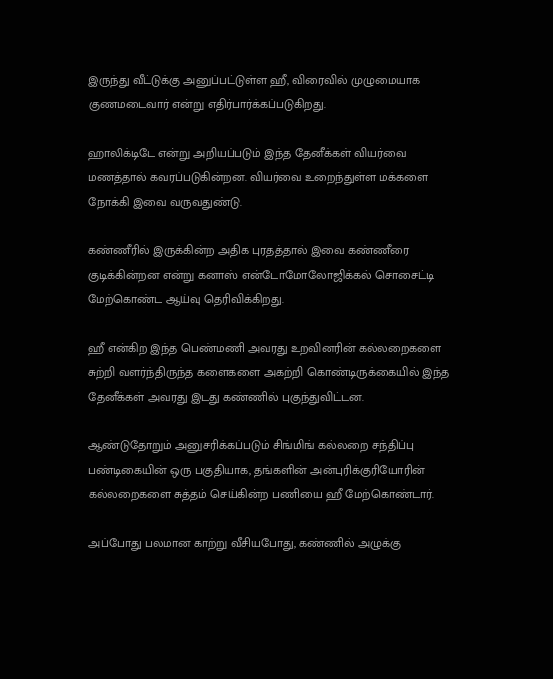இருந்து வீட்டுக்கு அனுப்பட்டுள்ள ஹீ, விரைவில் முழுமையாக குணமடைவார் என்று எதிர்பார்க்கப்படுகிறது.

ஹாலிக்டிடே என்று அறியப்படும் இந்த தேனீக்கள் வியர்வை மணத்தால் கவரப்படுகின்றன. வியர்வை உறைந்துள்ள மக்களை நோக்கி இவை வருவதுண்டு.

கண்ணீரில் இருக்கின்ற அதிக புரதத்தால் இவை கண்ணீரை குடிக்கின்றன என்று கனாஸ் என்டோமோலோஜிக்கல் சொசைட்டி மேற்கொண்ட ஆய்வு தெரிவிக்கிறது.

ஹீ என்கிற இந்த பெண்மணி அவரது உறவினரின் கல்லறைகளை சுற்றி வளர்ந்திருந்த களைகளை அகற்றி கொண்டிருக்கையில் இந்த தேனீக்கள் அவரது இடது கண்ணில் புகுந்துவிட்டன.

ஆண்டுதோறும் அனுசரிக்கப்படும் சிங்மிங் கல்லறை சந்திப்பு பண்டிகையின் ஒரு பகுதியாக, தங்களின் அன்புரிக்குரியோரின் கல்லறைகளை சுத்தம் செய்கின்ற பணியை ஹீ மேற்கொண்டார்.

அப்போது பலமான காற்று வீசியபோது, கண்ணில் அழுக்கு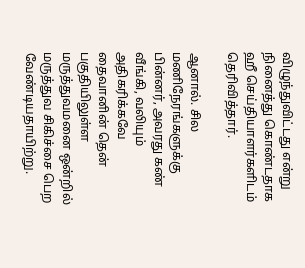விழுந்துவிட்டது என்று நினைத்து கொண்டதாக ஹீ செய்தியாளர்களிடம் தெரிவித்தார்.

ஆனால். சில மணிநேரங்களுக்கு பின்னர், அவரது கண் வீங்கி, வலியும் அதிகரிக்கவே தைவானின் தென் பகுதியிலுள்ள மருத்துவமனை ஒன்றில் மருத்துவ சிகிச்சை பெற வேண்டியதாயிற்று.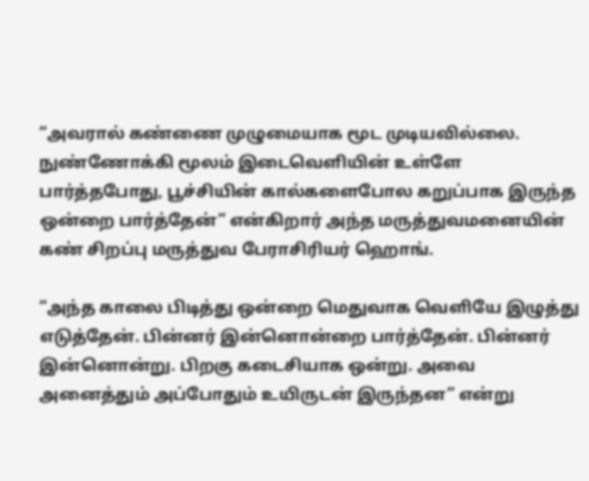“அவரால் கண்ணை முழுமையாக மூட முடியவில்லை. நுண்ணோக்கி மூலம் இடைவெளியின் உள்ளே பார்த்தபோது, பூச்சியின் கால்களைபோல கறுப்பாக இருந்த ஒன்றை பார்த்தேன்” என்கிறார் அந்த மருத்துவமனையின் கண் சிறப்பு மருத்துவ பேராசிரியர் ஹொங்.

“அந்த காலை பிடித்து ஒன்றை மெதுவாக வெளியே இழுத்து எடுத்தேன். பின்னர் இன்னொன்றை பார்த்தேன். பின்னர் இன்னொன்று. பிறகு கடைசியாக ஒன்று. அவை அனைத்தும் அப்போதும் உயிருடன் இருந்தன” என்று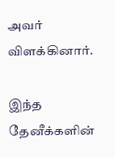அவர் விளக்கினார்.

இந்த தேனீக்களின்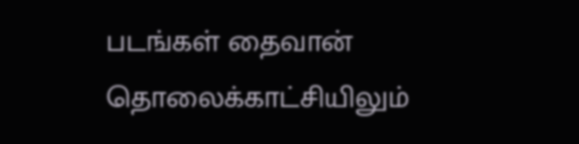படங்கள் தைவான் தொலைக்காட்சியிலும்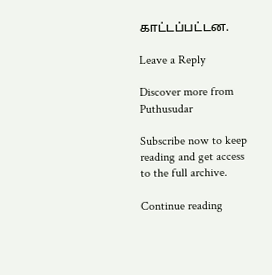காட்டப்பட்டன.

Leave a Reply

Discover more from Puthusudar

Subscribe now to keep reading and get access to the full archive.

Continue reading